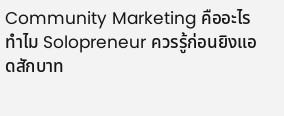Community Marketing คืออะไร ทำไม Solopreneur ควรรู้ก่อนยิงแอดสักบาท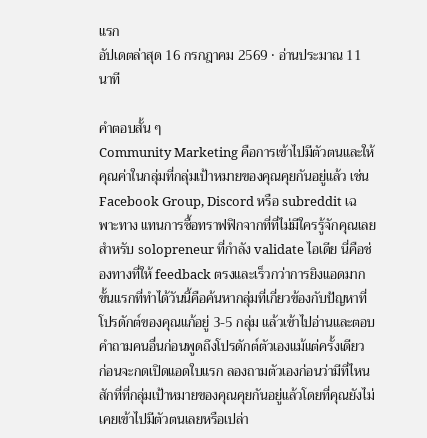แรก
อัปเดตล่าสุด 16 กรกฎาคม 2569 · อ่านประมาณ 11 นาที

คำตอบสั้น ๆ
Community Marketing คือการเข้าไปมีตัวตนและให้คุณค่าในกลุ่มที่กลุ่มเป้าหมายของคุณคุยกันอยู่แล้ว เช่น Facebook Group, Discord หรือ subreddit เฉพาะทาง แทนการซื้อทราฟฟิกจากที่ที่ไม่มีใครรู้จักคุณเลย สำหรับ solopreneur ที่กำลัง validate ไอเดีย นี่คือช่องทางที่ให้ feedback ตรงและเร็วกว่าการยิงแอดมาก ขั้นแรกที่ทำได้วันนี้คือค้นหากลุ่มที่เกี่ยวข้องกับปัญหาที่โปรดักต์ของคุณแก้อยู่ 3-5 กลุ่ม แล้วเข้าไปอ่านและตอบคำถามคนอื่นก่อนพูดถึงโปรดักต์ตัวเองแม้แต่ครั้งเดียว
ก่อนจะกดเปิดแอดใบแรก ลองถามตัวเองก่อนว่ามีที่ไหนสักที่ที่กลุ่มเป้าหมายของคุณคุยกันอยู่แล้วโดยที่คุณยังไม่เคยเข้าไปมีตัวตนเลยหรือเปล่า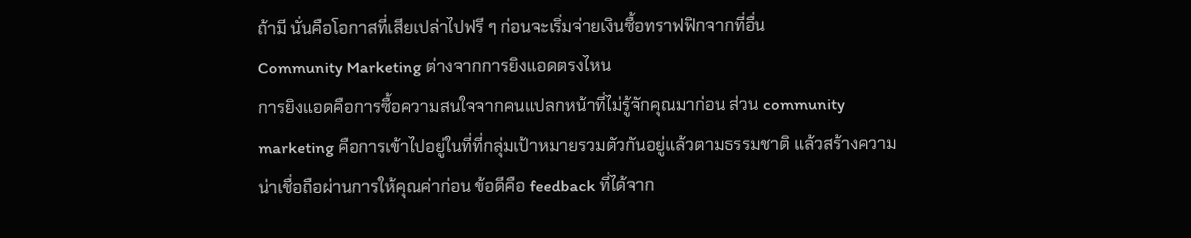ถ้ามี นั่นคือโอกาสที่เสียเปล่าไปฟรี ๆ ก่อนจะเริ่มจ่ายเงินซื้อทราฟฟิกจากที่อื่น
Community Marketing ต่างจากการยิงแอดตรงไหน
การยิงแอดคือการซื้อความสนใจจากคนแปลกหน้าที่ไม่รู้จักคุณมาก่อน ส่วน community marketing คือการเข้าไปอยู่ในที่ที่กลุ่มเป้าหมายรวมตัวกันอยู่แล้วตามธรรมชาติ แล้วสร้างความน่าเชื่อถือผ่านการให้คุณค่าก่อน ข้อดีคือ feedback ที่ได้จาก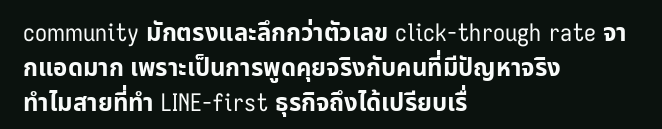community มักตรงและลึกกว่าตัวเลข click-through rate จากแอดมาก เพราะเป็นการพูดคุยจริงกับคนที่มีปัญหาจริง
ทำไมสายที่ทำ LINE-first ธุรกิจถึงได้เปรียบเรื่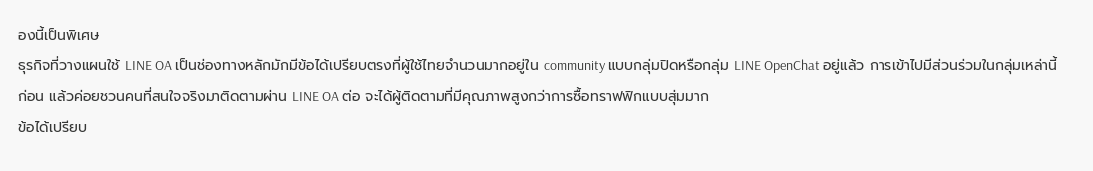องนี้เป็นพิเศษ
ธุรกิจที่วางแผนใช้ LINE OA เป็นช่องทางหลักมักมีข้อได้เปรียบตรงที่ผู้ใช้ไทยจำนวนมากอยู่ใน community แบบกลุ่มปิดหรือกลุ่ม LINE OpenChat อยู่แล้ว การเข้าไปมีส่วนร่วมในกลุ่มเหล่านี้ก่อน แล้วค่อยชวนคนที่สนใจจริงมาติดตามผ่าน LINE OA ต่อ จะได้ผู้ติดตามที่มีคุณภาพสูงกว่าการซื้อทราฟฟิกแบบสุ่มมาก
ข้อได้เปรียบ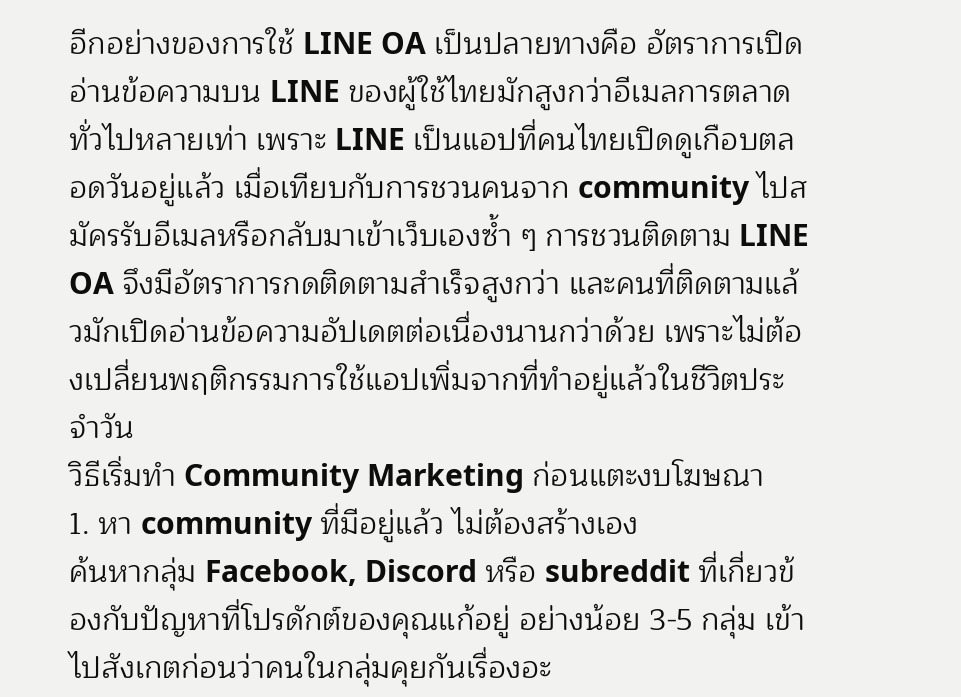อีกอย่างของการใช้ LINE OA เป็นปลายทางคือ อัตราการเปิดอ่านข้อความบน LINE ของผู้ใช้ไทยมักสูงกว่าอีเมลการตลาดทั่วไปหลายเท่า เพราะ LINE เป็นแอปที่คนไทยเปิดดูเกือบตลอดวันอยู่แล้ว เมื่อเทียบกับการชวนคนจาก community ไปสมัครรับอีเมลหรือกลับมาเข้าเว็บเองซ้ำ ๆ การชวนติดตาม LINE OA จึงมีอัตราการกดติดตามสำเร็จสูงกว่า และคนที่ติดตามแล้วมักเปิดอ่านข้อความอัปเดตต่อเนื่องนานกว่าด้วย เพราะไม่ต้องเปลี่ยนพฤติกรรมการใช้แอปเพิ่มจากที่ทำอยู่แล้วในชีวิตประจำวัน
วิธีเริ่มทำ Community Marketing ก่อนแตะงบโฆษณา
1. หา community ที่มีอยู่แล้ว ไม่ต้องสร้างเอง
ค้นหากลุ่ม Facebook, Discord หรือ subreddit ที่เกี่ยวข้องกับปัญหาที่โปรดักต์ของคุณแก้อยู่ อย่างน้อย 3-5 กลุ่ม เข้าไปสังเกตก่อนว่าคนในกลุ่มคุยกันเรื่องอะ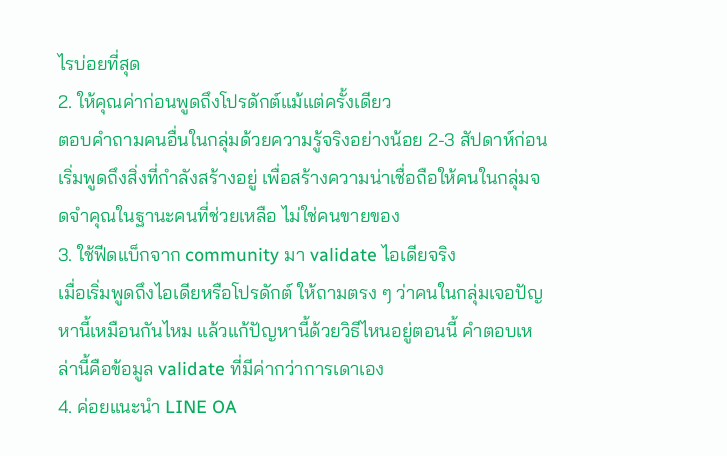ไรบ่อยที่สุด
2. ให้คุณค่าก่อนพูดถึงโปรดักต์แม้แต่ครั้งเดียว
ตอบคำถามคนอื่นในกลุ่มด้วยความรู้จริงอย่างน้อย 2-3 สัปดาห์ก่อนเริ่มพูดถึงสิ่งที่กำลังสร้างอยู่ เพื่อสร้างความน่าเชื่อถือให้คนในกลุ่มจดจำคุณในฐานะคนที่ช่วยเหลือ ไม่ใช่คนขายของ
3. ใช้ฟีดแบ็กจาก community มา validate ไอเดียจริง
เมื่อเริ่มพูดถึงไอเดียหรือโปรดักต์ ให้ถามตรง ๆ ว่าคนในกลุ่มเจอปัญหานี้เหมือนกันไหม แล้วแก้ปัญหานี้ด้วยวิธีไหนอยู่ตอนนี้ คำตอบเหล่านี้คือข้อมูล validate ที่มีค่ากว่าการเดาเอง
4. ค่อยแนะนำ LINE OA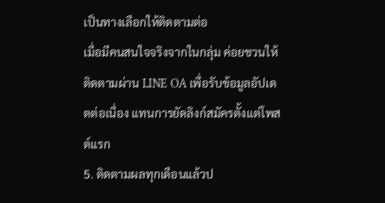เป็นทางเลือกให้ติดตามต่อ
เมื่อมีคนสนใจจริงจากในกลุ่ม ค่อยชวนให้ติดตามผ่าน LINE OA เพื่อรับข้อมูลอัปเดตต่อเนื่อง แทนการยัดลิงก์สมัครตั้งแต่โพสต์แรก
5. ติดตามผลทุกเดือนแล้วป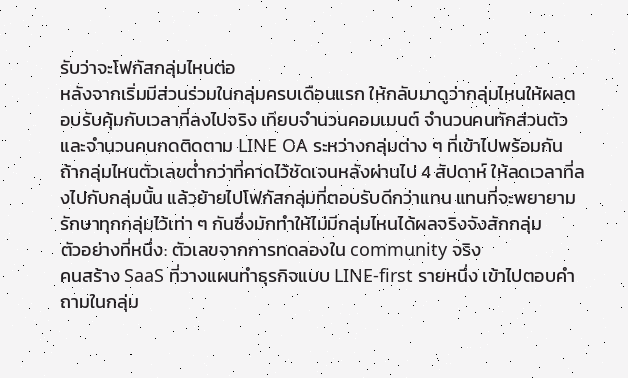รับว่าจะโฟกัสกลุ่มไหนต่อ
หลังจากเริ่มมีส่วนร่วมในกลุ่มครบเดือนแรก ให้กลับมาดูว่ากลุ่มไหนให้ผลตอบรับคุ้มกับเวลาที่ลงไปจริง เทียบจำนวนคอมเมนต์ จำนวนคนทักส่วนตัว และจำนวนคนกดติดตาม LINE OA ระหว่างกลุ่มต่าง ๆ ที่เข้าไปพร้อมกัน ถ้ากลุ่มไหนตัวเลขต่ำกว่าที่คาดไว้ชัดเจนหลังผ่านไป 4 สัปดาห์ ให้ลดเวลาที่ลงไปกับกลุ่มนั้น แล้วย้ายไปโฟกัสกลุ่มที่ตอบรับดีกว่าแทน แทนที่จะพยายามรักษาทุกกลุ่มไว้เท่า ๆ กันซึ่งมักทำให้ไม่มีกลุ่มไหนได้ผลจริงจังสักกลุ่ม
ตัวอย่างที่หนึ่ง: ตัวเลขจากการทดลองใน community จริง
คนสร้าง SaaS ที่วางแผนทำธุรกิจแบบ LINE-first รายหนึ่ง เข้าไปตอบคำถามในกลุ่ม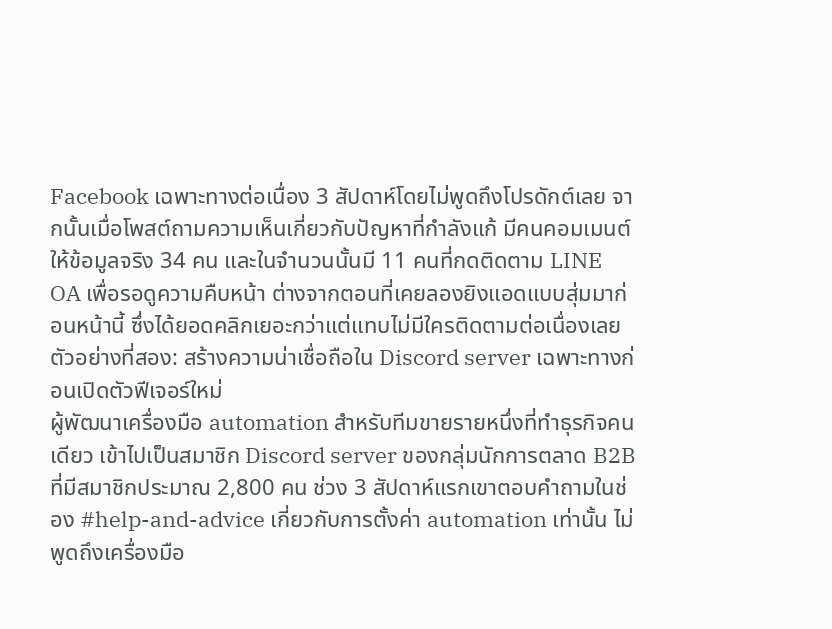Facebook เฉพาะทางต่อเนื่อง 3 สัปดาห์โดยไม่พูดถึงโปรดักต์เลย จากนั้นเมื่อโพสต์ถามความเห็นเกี่ยวกับปัญหาที่กำลังแก้ มีคนคอมเมนต์ให้ข้อมูลจริง 34 คน และในจำนวนนั้นมี 11 คนที่กดติดตาม LINE OA เพื่อรอดูความคืบหน้า ต่างจากตอนที่เคยลองยิงแอดแบบสุ่มมาก่อนหน้านี้ ซึ่งได้ยอดคลิกเยอะกว่าแต่แทบไม่มีใครติดตามต่อเนื่องเลย
ตัวอย่างที่สอง: สร้างความน่าเชื่อถือใน Discord server เฉพาะทางก่อนเปิดตัวฟีเจอร์ใหม่
ผู้พัฒนาเครื่องมือ automation สำหรับทีมขายรายหนึ่งที่ทำธุรกิจคนเดียว เข้าไปเป็นสมาชิก Discord server ของกลุ่มนักการตลาด B2B ที่มีสมาชิกประมาณ 2,800 คน ช่วง 3 สัปดาห์แรกเขาตอบคำถามในช่อง #help-and-advice เกี่ยวกับการตั้งค่า automation เท่านั้น ไม่พูดถึงเครื่องมือ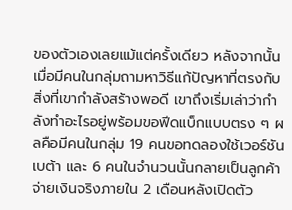ของตัวเองเลยแม้แต่ครั้งเดียว หลังจากนั้นเมื่อมีคนในกลุ่มถามหาวิธีแก้ปัญหาที่ตรงกับสิ่งที่เขากำลังสร้างพอดี เขาถึงเริ่มเล่าว่ากำลังทำอะไรอยู่พร้อมขอฟีดแบ็กแบบตรง ๆ ผลคือมีคนในกลุ่ม 19 คนขอทดลองใช้เวอร์ชันเบต้า และ 6 คนในจำนวนนั้นกลายเป็นลูกค้าจ่ายเงินจริงภายใน 2 เดือนหลังเปิดตัว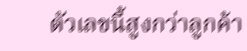ตัวเลขนี้สูงกว่าลูกค้า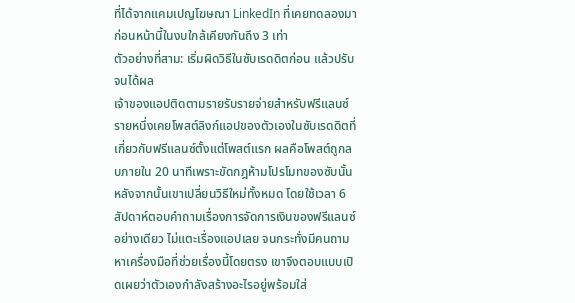ที่ได้จากแคมเปญโฆษณา LinkedIn ที่เคยทดลองมาก่อนหน้านี้ในงบใกล้เคียงกันถึง 3 เท่า
ตัวอย่างที่สาม: เริ่มผิดวิธีในซับเรดดิตก่อน แล้วปรับจนได้ผล
เจ้าของแอปติดตามรายรับรายจ่ายสำหรับฟรีแลนซ์รายหนึ่งเคยโพสต์ลิงก์แอปของตัวเองในซับเรดดิตที่เกี่ยวกับฟรีแลนซ์ตั้งแต่โพสต์แรก ผลคือโพสต์ถูกลบภายใน 20 นาทีเพราะขัดกฎห้ามโปรโมทของซับนั้น หลังจากนั้นเขาเปลี่ยนวิธีใหม่ทั้งหมด โดยใช้เวลา 6 สัปดาห์ตอบคำถามเรื่องการจัดการเงินของฟรีแลนซ์อย่างเดียว ไม่แตะเรื่องแอปเลย จนกระทั่งมีคนถามหาเครื่องมือที่ช่วยเรื่องนี้โดยตรง เขาจึงตอบแบบเปิดเผยว่าตัวเองกำลังสร้างอะไรอยู่พร้อมใส่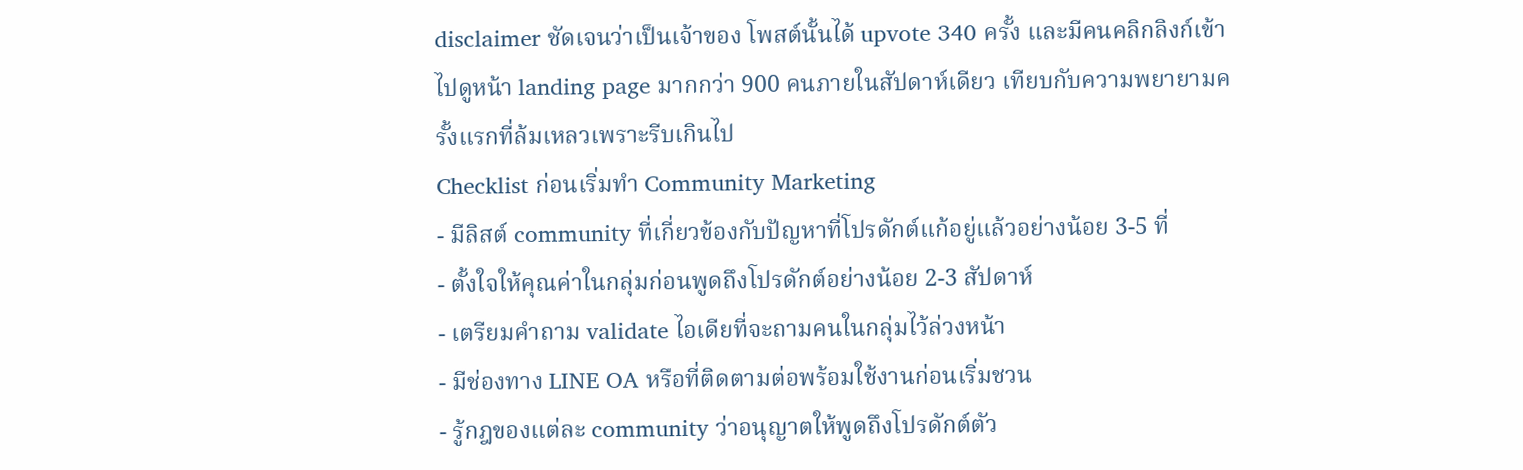disclaimer ชัดเจนว่าเป็นเจ้าของ โพสต์นั้นได้ upvote 340 ครั้ง และมีคนคลิกลิงก์เข้าไปดูหน้า landing page มากกว่า 900 คนภายในสัปดาห์เดียว เทียบกับความพยายามครั้งแรกที่ล้มเหลวเพราะรีบเกินไป
Checklist ก่อนเริ่มทำ Community Marketing
- มีลิสต์ community ที่เกี่ยวข้องกับปัญหาที่โปรดักต์แก้อยู่แล้วอย่างน้อย 3-5 ที่
- ตั้งใจให้คุณค่าในกลุ่มก่อนพูดถึงโปรดักต์อย่างน้อย 2-3 สัปดาห์
- เตรียมคำถาม validate ไอเดียที่จะถามคนในกลุ่มไว้ล่วงหน้า
- มีช่องทาง LINE OA หรือที่ติดตามต่อพร้อมใช้งานก่อนเริ่มชวน
- รู้กฎของแต่ละ community ว่าอนุญาตให้พูดถึงโปรดักต์ตัว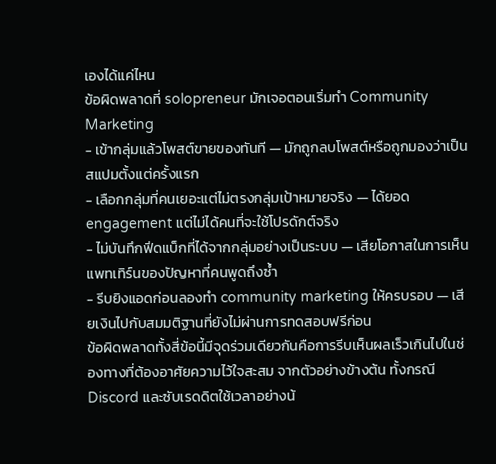เองได้แค่ไหน
ข้อผิดพลาดที่ solopreneur มักเจอตอนเริ่มทำ Community Marketing
- เข้ากลุ่มแล้วโพสต์ขายของทันที — มักถูกลบโพสต์หรือถูกมองว่าเป็นสแปมตั้งแต่ครั้งแรก
- เลือกกลุ่มที่คนเยอะแต่ไม่ตรงกลุ่มเป้าหมายจริง — ได้ยอด engagement แต่ไม่ได้คนที่จะใช้โปรดักต์จริง
- ไม่บันทึกฟีดแบ็กที่ได้จากกลุ่มอย่างเป็นระบบ — เสียโอกาสในการเห็นแพทเทิร์นของปัญหาที่คนพูดถึงซ้ำ
- รีบยิงแอดก่อนลองทำ community marketing ให้ครบรอบ — เสียเงินไปกับสมมติฐานที่ยังไม่ผ่านการทดสอบฟรีก่อน
ข้อผิดพลาดทั้งสี่ข้อนี้มีจุดร่วมเดียวกันคือการรีบเห็นผลเร็วเกินไปในช่องทางที่ต้องอาศัยความไว้ใจสะสม จากตัวอย่างข้างต้น ทั้งกรณี Discord และซับเรดดิตใช้เวลาอย่างน้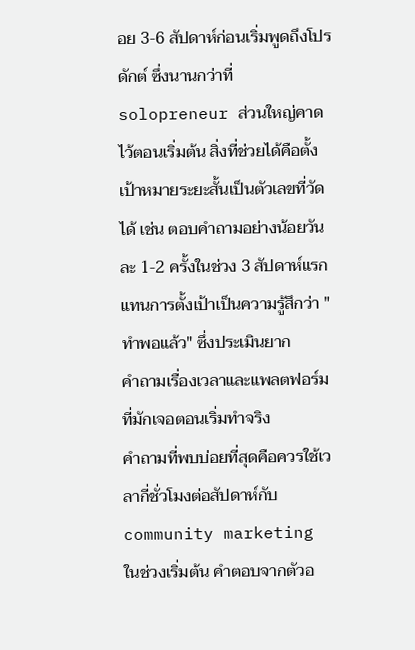อย 3-6 สัปดาห์ก่อนเริ่มพูดถึงโปรดักต์ ซึ่งนานกว่าที่ solopreneur ส่วนใหญ่คาดไว้ตอนเริ่มต้น สิ่งที่ช่วยได้คือตั้งเป้าหมายระยะสั้นเป็นตัวเลขที่วัดได้ เช่น ตอบคำถามอย่างน้อยวันละ 1-2 ครั้งในช่วง 3 สัปดาห์แรก แทนการตั้งเป้าเป็นความรู้สึกว่า "ทำพอแล้ว" ซึ่งประเมินยาก
คำถามเรื่องเวลาและแพลตฟอร์มที่มักเจอตอนเริ่มทำจริง
คำถามที่พบบ่อยที่สุดคือควรใช้เวลากี่ชั่วโมงต่อสัปดาห์กับ community marketing ในช่วงเริ่มต้น คำตอบจากตัวอ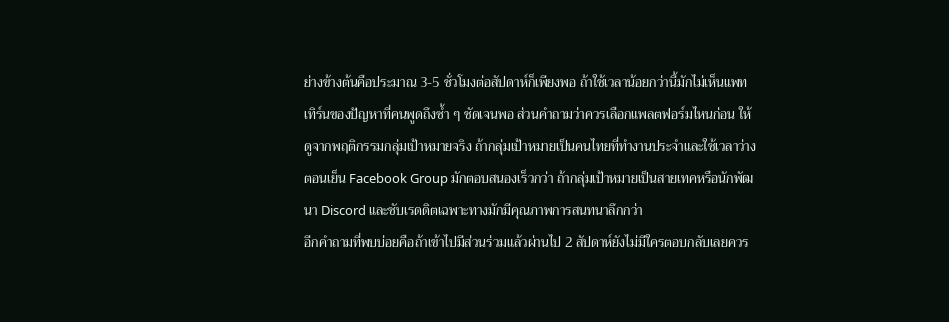ย่างข้างต้นคือประมาณ 3-5 ชั่วโมงต่อสัปดาห์ก็เพียงพอ ถ้าใช้เวลาน้อยกว่านี้มักไม่เห็นแพทเทิร์นของปัญหาที่คนพูดถึงซ้ำ ๆ ชัดเจนพอ ส่วนคำถามว่าควรเลือกแพลตฟอร์มไหนก่อน ให้ดูจากพฤติกรรมกลุ่มเป้าหมายจริง ถ้ากลุ่มเป้าหมายเป็นคนไทยที่ทำงานประจำและใช้เวลาว่างตอนเย็น Facebook Group มักตอบสนองเร็วกว่า ถ้ากลุ่มเป้าหมายเป็นสายเทคหรือนักพัฒนา Discord และซับเรดดิตเฉพาะทางมักมีคุณภาพการสนทนาลึกกว่า
อีกคำถามที่พบบ่อยคือถ้าเข้าไปมีส่วนร่วมแล้วผ่านไป 2 สัปดาห์ยังไม่มีใครตอบกลับเลยควร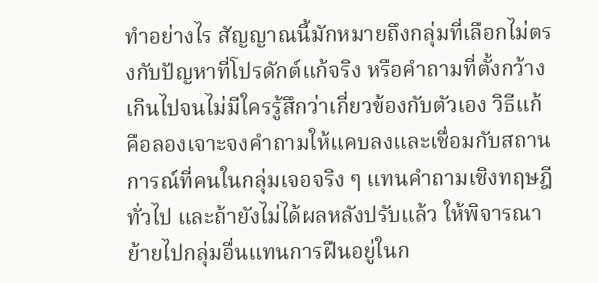ทำอย่างไร สัญญาณนี้มักหมายถึงกลุ่มที่เลือกไม่ตรงกับปัญหาที่โปรดักต์แก้จริง หรือคำถามที่ตั้งกว้างเกินไปจนไม่มีใครรู้สึกว่าเกี่ยวข้องกับตัวเอง วิธีแก้คือลองเจาะจงคำถามให้แคบลงและเชื่อมกับสถานการณ์ที่คนในกลุ่มเจอจริง ๆ แทนคำถามเชิงทฤษฎีทั่วไป และถ้ายังไม่ได้ผลหลังปรับแล้ว ให้พิจารณาย้ายไปกลุ่มอื่นแทนการฝืนอยู่ในก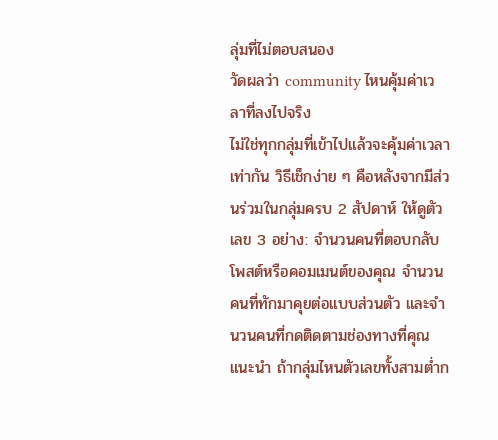ลุ่มที่ไม่ตอบสนอง
วัดผลว่า community ไหนคุ้มค่าเวลาที่ลงไปจริง
ไม่ใช่ทุกกลุ่มที่เข้าไปแล้วจะคุ้มค่าเวลาเท่ากัน วิธีเช็กง่าย ๆ คือหลังจากมีส่วนร่วมในกลุ่มครบ 2 สัปดาห์ ให้ดูตัวเลข 3 อย่าง: จำนวนคนที่ตอบกลับโพสต์หรือคอมเมนต์ของคุณ จำนวนคนที่ทักมาคุยต่อแบบส่วนตัว และจำนวนคนที่กดติดตามช่องทางที่คุณแนะนำ ถ้ากลุ่มไหนตัวเลขทั้งสามต่ำก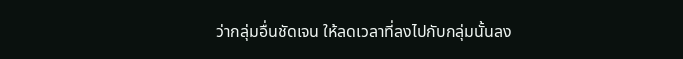ว่ากลุ่มอื่นชัดเจน ให้ลดเวลาที่ลงไปกับกลุ่มนั้นลง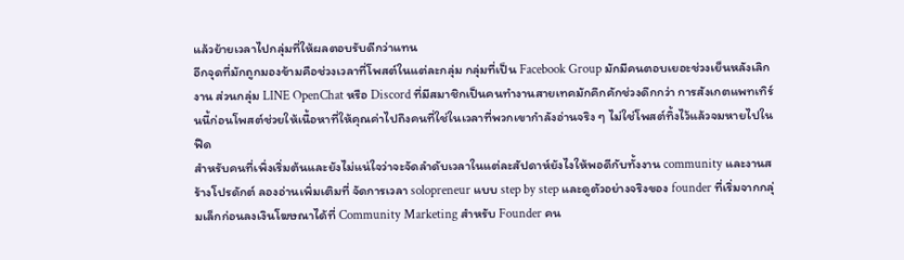แล้วย้ายเวลาไปกลุ่มที่ให้ผลตอบรับดีกว่าแทน
อีกจุดที่มักถูกมองข้ามคือช่วงเวลาที่โพสต์ในแต่ละกลุ่ม กลุ่มที่เป็น Facebook Group มักมีคนตอบเยอะช่วงเย็นหลังเลิกงาน ส่วนกลุ่ม LINE OpenChat หรือ Discord ที่มีสมาชิกเป็นคนทำงานสายเทคมักคึกคักช่วงดึกกว่า การสังเกตแพทเทิร์นนี้ก่อนโพสต์ช่วยให้เนื้อหาที่ให้คุณค่าไปถึงคนที่ใช่ในเวลาที่พวกเขากำลังอ่านจริง ๆ ไม่ใช่โพสต์ทิ้งไว้แล้วจมหายไปในฟีด
สำหรับคนที่เพิ่งเริ่มต้นและยังไม่แน่ใจว่าจะจัดลำดับเวลาในแต่ละสัปดาห์ยังไงให้พอดีกับทั้งงาน community และงานสร้างโปรดักต์ ลองอ่านเพิ่มเติมที่ จัดการเวลา solopreneur แบบ step by step และดูตัวอย่างจริงของ founder ที่เริ่มจากกลุ่มเล็กก่อนลงเงินโฆษณาได้ที่ Community Marketing สำหรับ Founder คน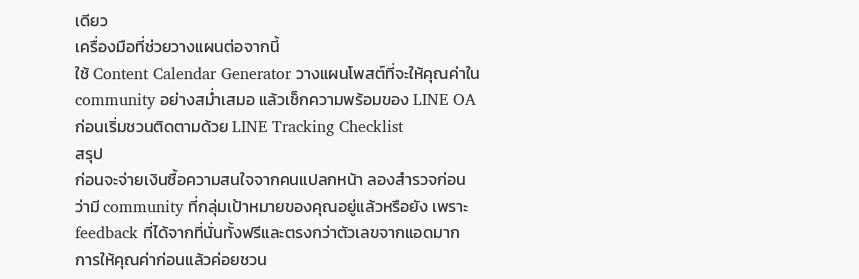เดียว
เครื่องมือที่ช่วยวางแผนต่อจากนี้
ใช้ Content Calendar Generator วางแผนโพสต์ที่จะให้คุณค่าใน community อย่างสม่ำเสมอ แล้วเช็กความพร้อมของ LINE OA ก่อนเริ่มชวนติดตามด้วย LINE Tracking Checklist
สรุป
ก่อนจะจ่ายเงินซื้อความสนใจจากคนแปลกหน้า ลองสำรวจก่อนว่ามี community ที่กลุ่มเป้าหมายของคุณอยู่แล้วหรือยัง เพราะ feedback ที่ได้จากที่นั่นทั้งฟรีและตรงกว่าตัวเลขจากแอดมาก การให้คุณค่าก่อนแล้วค่อยชวน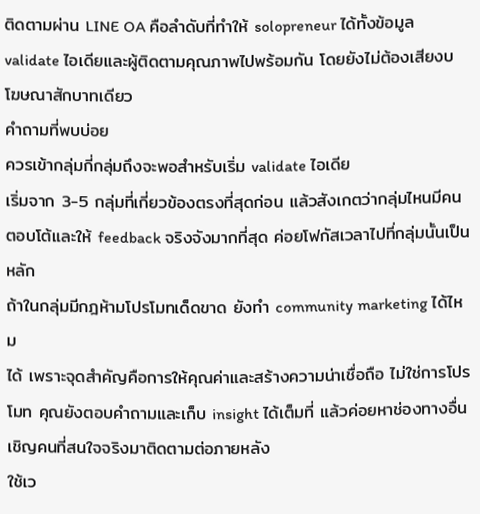ติดตามผ่าน LINE OA คือลำดับที่ทำให้ solopreneur ได้ทั้งข้อมูล validate ไอเดียและผู้ติดตามคุณภาพไปพร้อมกัน โดยยังไม่ต้องเสียงบโฆษณาสักบาทเดียว
คำถามที่พบบ่อย
ควรเข้ากลุ่มกี่กลุ่มถึงจะพอสำหรับเริ่ม validate ไอเดีย
เริ่มจาก 3-5 กลุ่มที่เกี่ยวข้องตรงที่สุดก่อน แล้วสังเกตว่ากลุ่มไหนมีคนตอบโต้และให้ feedback จริงจังมากที่สุด ค่อยโฟกัสเวลาไปที่กลุ่มนั้นเป็นหลัก
ถ้าในกลุ่มมีกฎห้ามโปรโมทเด็ดขาด ยังทำ community marketing ได้ไหม
ได้ เพราะจุดสำคัญคือการให้คุณค่าและสร้างความน่าเชื่อถือ ไม่ใช่การโปรโมท คุณยังตอบคำถามและเก็บ insight ได้เต็มที่ แล้วค่อยหาช่องทางอื่นเชิญคนที่สนใจจริงมาติดตามต่อภายหลัง
ใช้เว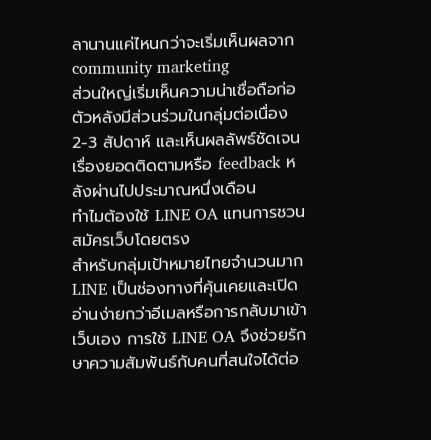ลานานแค่ไหนกว่าจะเริ่มเห็นผลจาก community marketing
ส่วนใหญ่เริ่มเห็นความน่าเชื่อถือก่อตัวหลังมีส่วนร่วมในกลุ่มต่อเนื่อง 2-3 สัปดาห์ และเห็นผลลัพธ์ชัดเจนเรื่องยอดติดตามหรือ feedback หลังผ่านไปประมาณหนึ่งเดือน
ทำไมต้องใช้ LINE OA แทนการชวนสมัครเว็บโดยตรง
สำหรับกลุ่มเป้าหมายไทยจำนวนมาก LINE เป็นช่องทางที่คุ้นเคยและเปิดอ่านง่ายกว่าอีเมลหรือการกลับมาเข้าเว็บเอง การใช้ LINE OA จึงช่วยรักษาความสัมพันธ์กับคนที่สนใจได้ต่อ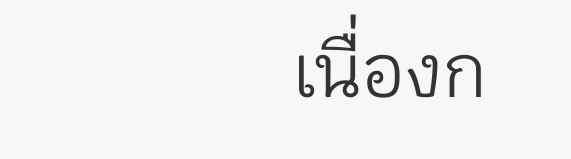เนื่องก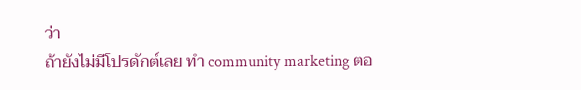ว่า
ถ้ายังไม่มีโปรดักต์เลย ทำ community marketing ตอ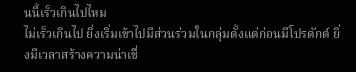นนี้เร็วเกินไปไหม
ไม่เร็วเกินไป ยิ่งเริ่มเข้าไปมีส่วนร่วมในกลุ่มตั้งแต่ก่อนมีโปรดักต์ ยิ่งมีเวลาสร้างความน่าเชื่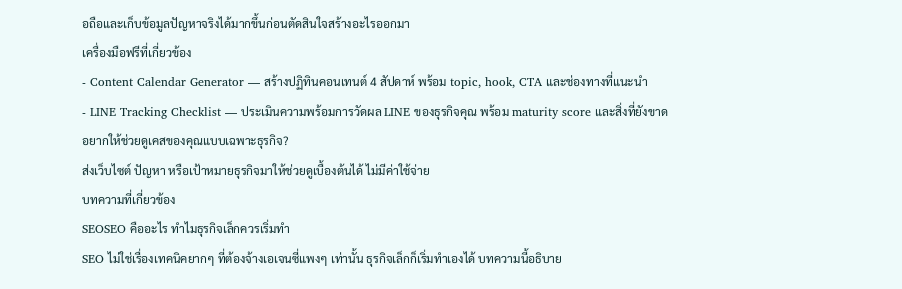อถือและเก็บข้อมูลปัญหาจริงได้มากขึ้นก่อนตัดสินใจสร้างอะไรออกมา
เครื่องมือฟรีที่เกี่ยวข้อง
- Content Calendar Generator — สร้างปฏิทินคอนเทนต์ 4 สัปดาห์ พร้อม topic, hook, CTA และช่องทางที่แนะนำ
- LINE Tracking Checklist — ประเมินความพร้อมการวัดผล LINE ของธุรกิจคุณ พร้อม maturity score และสิ่งที่ยังขาด
อยากให้ช่วยดูเคสของคุณแบบเฉพาะธุรกิจ?
ส่งเว็บไซต์ ปัญหา หรือเป้าหมายธุรกิจมาให้ช่วยดูเบื้องต้นได้ ไม่มีค่าใช้จ่าย
บทความที่เกี่ยวข้อง
SEOSEO คืออะไร ทำไมธุรกิจเล็กควรเริ่มทำ
SEO ไม่ใช่เรื่องเทคนิคยากๆ ที่ต้องจ้างเอเจนซี่แพงๆ เท่านั้น ธุรกิจเล็กก็เริ่มทำเองได้ บทความนี้อธิบาย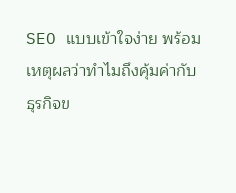SEO แบบเข้าใจง่าย พร้อมเหตุผลว่าทำไมถึงคุ้มค่ากับธุรกิจข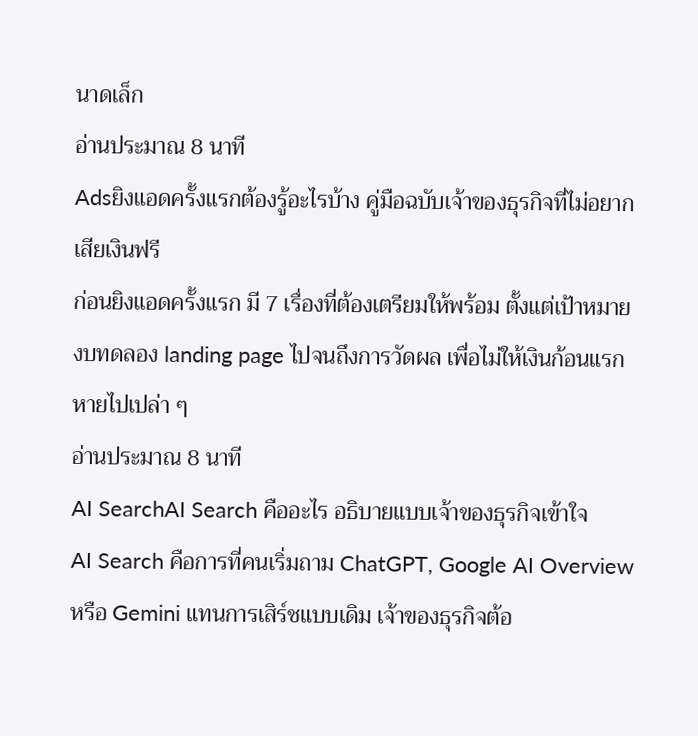นาดเล็ก
อ่านประมาณ 8 นาที
Adsยิงแอดครั้งแรกต้องรู้อะไรบ้าง คู่มือฉบับเจ้าของธุรกิจที่ไม่อยากเสียเงินฟรี
ก่อนยิงแอดครั้งแรก มี 7 เรื่องที่ต้องเตรียมให้พร้อม ตั้งแต่เป้าหมาย งบทดลอง landing page ไปจนถึงการวัดผล เพื่อไม่ให้เงินก้อนแรกหายไปเปล่า ๆ
อ่านประมาณ 8 นาที
AI SearchAI Search คืออะไร อธิบายแบบเจ้าของธุรกิจเข้าใจ
AI Search คือการที่คนเริ่มถาม ChatGPT, Google AI Overview หรือ Gemini แทนการเสิร์ชแบบเดิม เจ้าของธุรกิจต้อ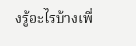งรู้อะไรบ้างเพื่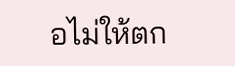อไม่ให้ตก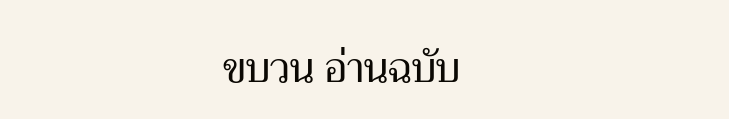ขบวน อ่านฉบับ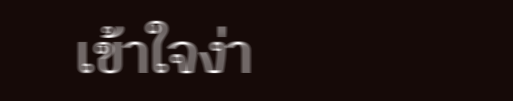เข้าใจง่า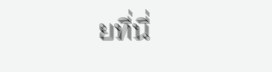ยที่นี่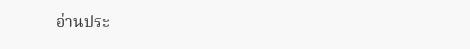อ่านประ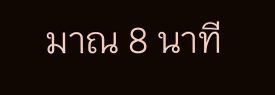มาณ 8 นาที